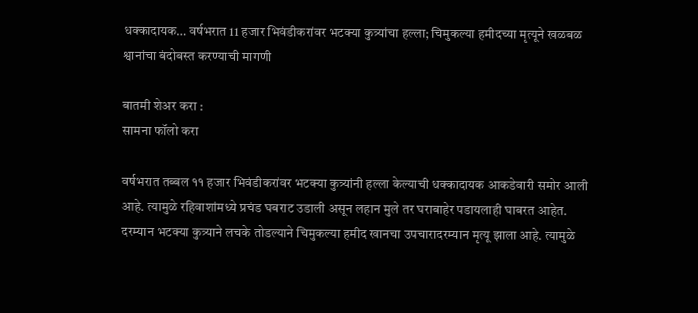धक्कादायक… वर्षभरात 11 हजार भिवंडीकरांवर भटक्या कुत्र्यांचा हल्ला; चिमुकल्या हमीदच्या मृत्यूने खळबळ श्वानांचा बंदोबस्त करण्याची मागणी

बातमी शेअर करा :
सामना फॉलो करा

वर्षभरात तब्बल ११ हजार भिवंडीकरांवर भटक्या कुत्र्यांनी हल्ला केल्याची धक्कादायक आकडेवारी समोर आली आहे. त्यामुळे रहिवाशांमध्ये प्रचंड घबराट उडाली असून लहान मुले तर घराबाहेर पडायलाही घाबरत आहेत. दरम्यान भटक्या कुत्र्याने लचके तोडल्याने चिमुकल्या हमीद खानचा उपचारादरम्यान मृत्यू झाला आहे. त्यामुळे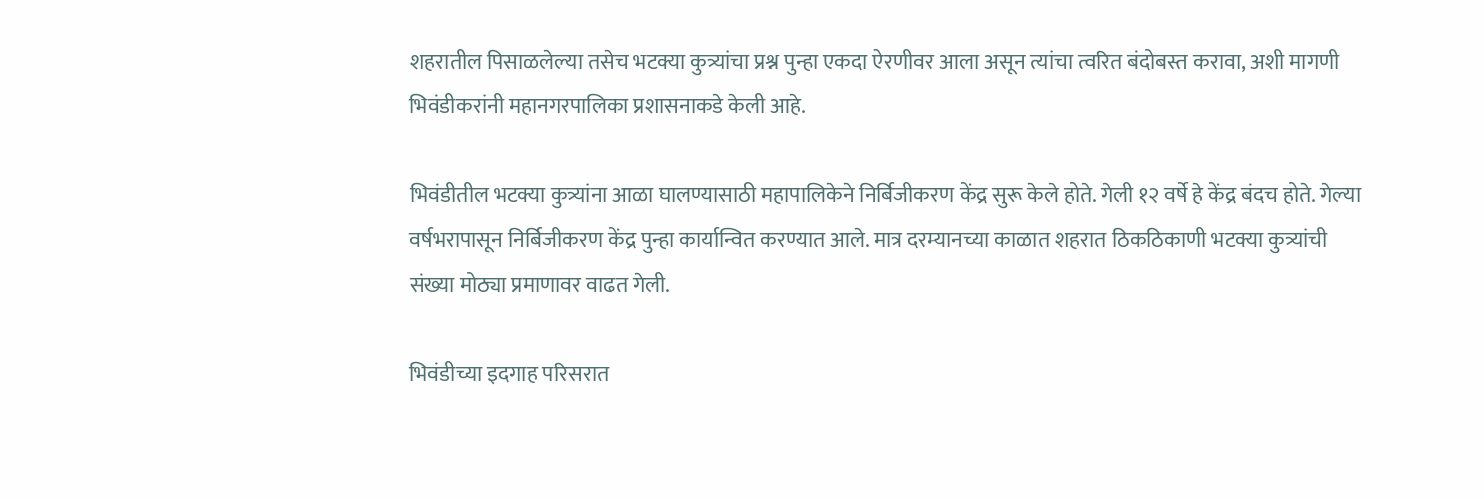शहरातील पिसाळलेल्या तसेच भटक्या कुत्र्यांचा प्रश्न पुन्हा एकदा ऐरणीवर आला असून त्यांचा त्वरित बंदोबस्त करावा, अशी मागणी भिवंडीकरांनी महानगरपालिका प्रशासनाकडे केली आहे.

भिवंडीतील भटक्या कुत्र्यांना आळा घालण्यासाठी महापालिकेने निर्बिजीकरण केंद्र सुरू केले होते. गेली १२ वर्षे हे केंद्र बंदच होते. गेल्या वर्षभरापासून निर्बिजीकरण केंद्र पुन्हा कार्यान्वित करण्यात आले. मात्र दरम्यानच्या काळात शहरात ठिकठिकाणी भटक्या कुत्र्यांची संख्या मोठ्या प्रमाणावर वाढत गेली.

भिवंडीच्या इदगाह परिसरात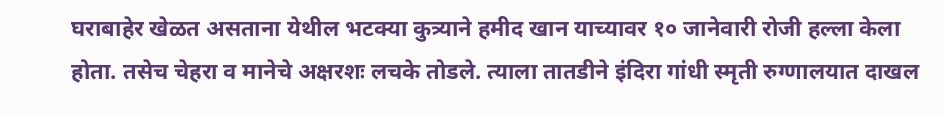घराबाहेर खेळत असताना येथील भटक्या कुत्र्याने हमीद खान याच्यावर १० जानेवारी रोजी हल्ला केला होता. तसेच चेहरा व मानेचे अक्षरशः लचके तोडले. त्याला तातडीने इंदिरा गांधी स्मृती रुग्णालयात दाखल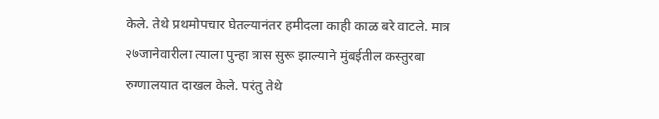केले. तेथे प्रथमोपचार घेतल्यानंतर हमीदला काही काळ बरे वाटले. मात्र २७जानेवारीला त्याला पुन्हा त्रास सुरू झाल्याने मुंबईतील कस्तुरबा रुग्णालयात दाखल केले. परंतु तेथे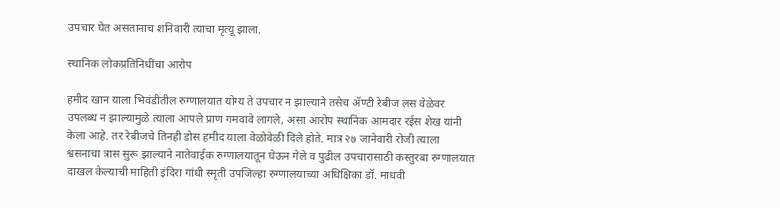उपचार घेत असतानाच शनिवारी त्याचा मृत्यू झाला.

स्थानिक लोकप्रतिनिधींचा आरोप

हमीद खान याला भिवंडीतील रुग्णालयात योग्य ते उपचार न झाल्याने तसेच ॲण्टी रेबीज लस वेळेवर उपलब्ध न झाल्यामुळे त्याला आपले प्राण गमवावे लागले, असा आरोप स्थानिक आमदार रईस शेख यांनी केला आहे. तर रेबीजचे तिनही डोस हमीद याला वेळोवेळी दिले होते. मात्र २७ जानेवारी रोजी त्याला श्वसनाचा त्रास सुरू झाल्याने नातेवाईक रुग्णालयातून घेऊन गेले व पुढील उपचारासाठी कस्तुरबा रुग्णालयात दाखल केल्याची माहिती इंदिरा गांधी स्मृती उपजिल्हा रुग्णालयाच्या अधिक्षिका डॉ. माधवी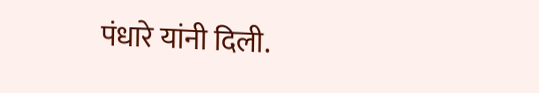पंधारे यांनी दिली.